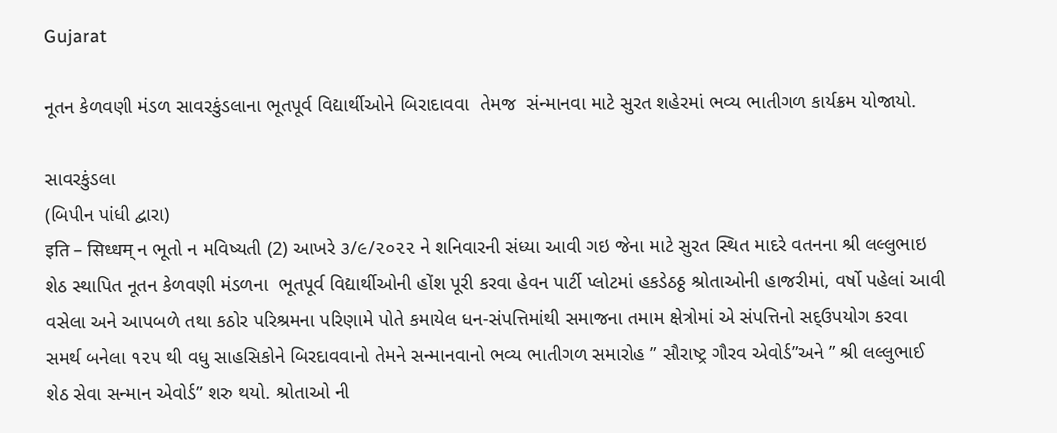Gujarat

નૂતન કેળવણી મંડળ સાવરકુંડલાના ભૂતપૂર્વ વિદ્યાર્થીઓને બિરાદાવવા  તેમજ  સંન્માનવા માટે સુરત શહેરમાં ભવ્ય ભાતીગળ કાર્યક્રમ યોજાયો.

સાવરકુંડલા
(બિપીન પાંધી દ્વારા)
इति – सिध्धम् ન ભૂતો ન મવિષ્યતી (2) આખરે ૩/૯/૨૦૨૨ ને શનિવારની સંધ્યા આવી ગઇ જેના માટે સુરત સ્થિત માદરે વતનના શ્રી લલ્લુભાઇ શેઠ સ્થાપિત નૂતન કેળવણી મંડળના  ભૂતપૂર્વ વિદ્યાર્થીઓની હોંશ પૂરી કરવા હેવન પાર્ટી પ્લોટમાં હકડેઠઠ્ઠ શ્રોતાઓની હાજરીમાં, વર્ષો પહેલાં આવી વસેલા અને આપબળે તથા કઠોર પરિશ્રમના પરિણામે પોતે કમાયેલ ધન-સંપત્તિમાંથી સમાજના તમામ ક્ષેત્રોમાં એ સંપત્તિનો સદ્ઉપયોગ કરવા સમર્થ બનેલા ૧૨૫ થી વધુ સાહસિકોને બિરદાવવાનો તેમને સન્માનવાનો ભવ્ય ભાતીગળ સમારોહ ” સૌરાષ્ટ્ર ગૌરવ એવોર્ડ”અને ” શ્રી લલ્લુભાઈ શેઠ સેવા સન્માન એવોર્ડ” શરુ થયો. શ્રોતાઓ ની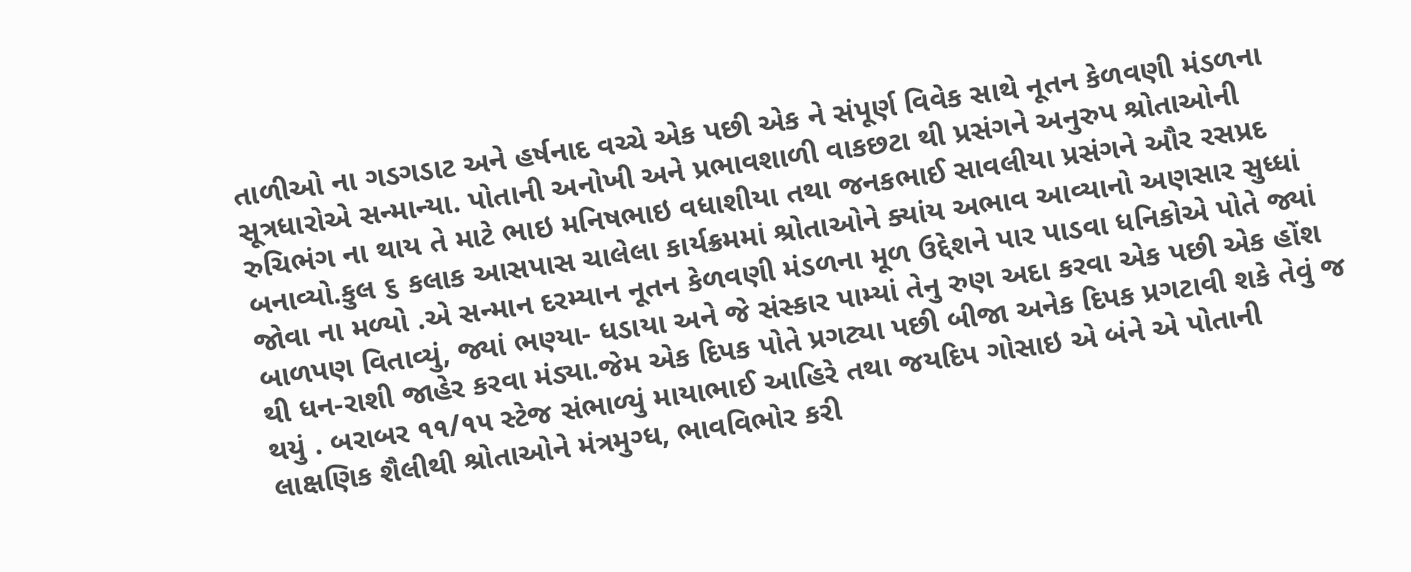તાળીઓ ના ગડગડાટ અને હર્ષનાદ વચ્ચે એક પછી એક ને સંપૂર્ણ વિવેક સાથે નૂતન કેળવણી મંડળના સૂત્રધારોએ સન્માન્યા. પોતાની અનોખી અને પ્રભાવશાળી વાકછટા થી પ્રસંગને અનુરુપ શ્રોતાઓની રુચિભંગ ના થાય તે માટે ભાઇ મનિષભાઇ વધાશીયા તથા જનકભાઈ સાવલીયા પ્રસંગને ઔર રસપ્રદ બનાવ્યો.કુલ ૬ કલાક આસપાસ ચાલેલા કાર્યક્રમમાં શ્રોતાઓને ક્યાંય અભાવ આવ્યાનો અણસાર સુધ્ધાં જોવા ના મળ્યો .એ સન્માન દરમ્યાન નૂતન કેળવણી મંડળના મૂળ ઉદ્દેશને પાર પાડવા ધનિકોએ પોતે જ્યાં બાળપણ વિતાવ્યું, જ્યાં ભણ્યા- ધડાયા અને જે સંસ્કાર પામ્યાં તેનુ રુણ અદા કરવા એક પછી એક હોંશ થી ધન-રાશી જાહેર કરવા મંડ્યા.જેમ એક દિપક પોતે પ્રગટ્યા પછી બીજા અનેક દિપક પ્રગટાવી શકે તેવું જ થયું . બરાબર ૧૧/૧૫ સ્ટેજ સંભાળ્યું માયાભાઈ આહિરે તથા જયદિપ ગોસાઇ એ બંને એ પોતાની લાક્ષણિક શૈલીથી શ્રોતાઓને મંત્રમુગ્ધ, ભાવવિભોર કરી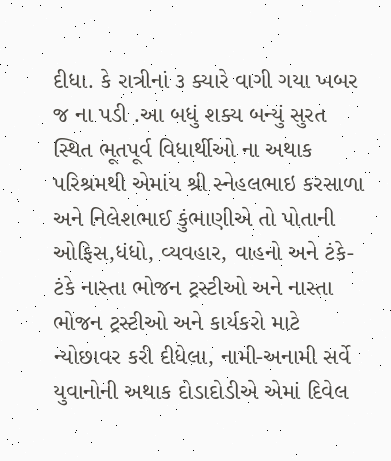દીધા. કે રાત્રીનાં ૩ ક્યારે વાગી ગયા ખબર જ ના પડી .આ બધું શક્ય બન્યું સુરત સ્થિત ભૂતપૂર્વ વિધાર્થીઓ ના અથાક પરિશ્રમથી એમાંય શ્રી સ્નેહલભાઇ કરસાળા અને નિલેશભાઈ કુંભાણીએ તો પોતાની ઓફિસ,ધંધો, વ્યવહાર, વાહનો અને ટંકે-ટંકે નાસ્તા ભોજન ટ્રસ્ટીઓ અને નાસ્તા ભોજન ટ્રસ્ટીઓ અને કાર્યકરો માટે ન્યોછાવર કરી દીધેલા, નામી-અનામી સર્વે યુવાનોની અથાક દોડાદોડીએ એમાં દિવેલ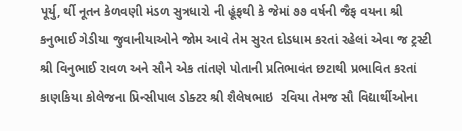પૂર્યુ, ર્થી નૂતન કેળવણી મંડળ સુત્રધારો ની હૂંફથી કે જેમાં ૭૭ વર્ષની જૈફ વયના શ્રી કનુભાઈ ગેડીયા જુવાનીયાઓને જોમ આવે તેમ સુરત દોડધામ કરતાં રહેલાં એવા જ ટ્રસ્ટી શ્રી વિનુભાઈ રાવળ અને સૌને એક તાંતણે પોતાની પ્રતિભાવંત છટાથી પ્રભાવિત કરતાં કાણકિયા કોલેજના પ્રિન્સીપાલ ડોક્ટર શ્રી શૈલેષભાઇ  રવિયા તેમજ સૌ વિદ્યાર્થીઓના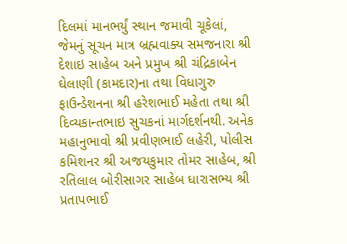દિલમાં માનભર્યું સ્થાન જમાવી ચૂકેલાં, જેમનું સૂચન માત્ર બ્રહ્મવાક્ય સમજનારા શ્રી દેશાઇ સાહેબ અને પ્રમુખ શ્રી ચંદ્રિકાબેન ઘેલાણી (કામદાર)ના તથા વિધાગુરુ ફાઉન્ડેશનના શ્રી હરેશભાઈ મહેતા તથા શ્રી દિવ્યકાન્તભાઇ સુચકનાં માર્ગદર્શનથી. અનેક મહાનુભાવો શ્રી પ્રવીણભાઈ લહેરી, પોલીસ કમિશનર શ્રી અજયકુમાર તોમર સાહેબ, શ્રી રતિલાલ બોરીસાગર સાહેબ ધારાસભ્ય શ્રી પ્રતાપભાઈ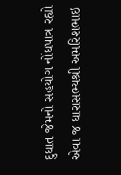દુધાત જેમનો સહયોગ નોંધપાત્ર રહ્યો એવા જ ધારાસભ્યશ્રી અમરિશભાઇ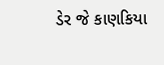ડેર જે કાણકિયા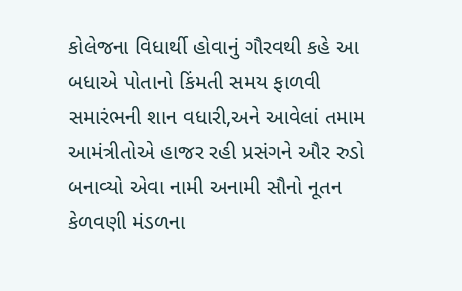કોલેજના વિધાર્થી હોવાનું ગૌરવથી કહે આ બધાએ પોતાનો કિંમતી સમય ફાળવી સમારંભની શાન વધારી,અને આવેલાં તમામ આમંત્રીતોએ હાજર રહી પ્રસંગને ઔર રુડો બનાવ્યો એવા નામી અનામી સૌનો નૂતન કેળવણી મંડળના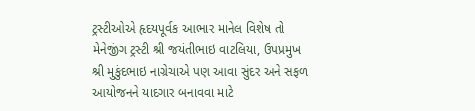ટ્રસ્ટીઓએ હૃદયપૂર્વક આભાર માનેલ વિશેષ તો મેનેજીંગ ટ્રસ્ટી શ્રી જયંતીભાઇ વાટલિયા, ઉપપ્રમુખ શ્રી મુકુંદભાઇ નાગ્રેચાએ પણ આવા સુંદર અને સફળ આયોજનને યાદગાર બનાવવા માટે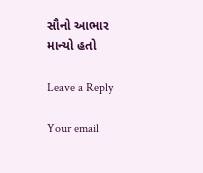સૌનો આભાર માન્યો હતો

Leave a Reply

Your email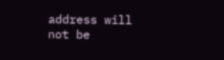address will not be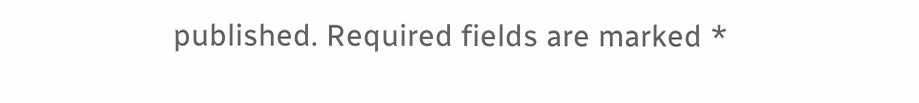published. Required fields are marked *